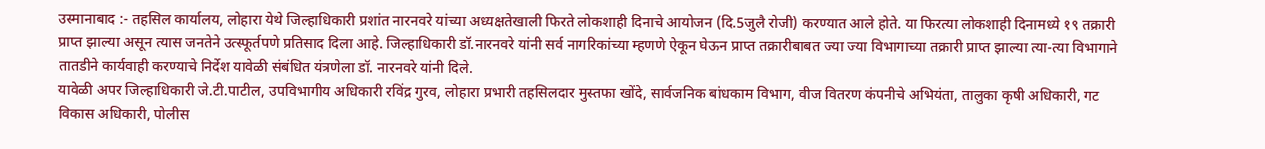उस्मानाबाद :- तहसिल कार्यालय, लोहारा येथे जिल्हाधिकारी प्रशांत नारनवरे यांच्या अध्यक्षतेखाली फिरते लोकशाही दिनाचे आयोजन (दि.5जुलै रोजी) करण्यात आले होते. या फिरत्या लोकशाही दिनामध्ये १९ तक्रारी प्राप्त झाल्या असून त्यास जनतेने उत्स्फूर्तपणे प्रतिसाद दिला आहे. जिल्हाधिकारी डॉ.नारनवरे यांनी सर्व नागरिकांच्या म्हणणे ऐकून घेऊन प्राप्त तक्रारीबाबत ज्या ज्या विभागाच्या तक्रारी प्राप्त झाल्या त्या-त्या विभागाने तातडीने कार्यवाही करण्याचे निर्देश यावेळी संबंधित यंत्रणेला डॉ. नारनवरे यांनी दिले.
यावेळी अपर जिल्हाधिकारी जे.टी.पाटील, उपविभागीय अधिकारी रविंद्र गुरव, लोहारा प्रभारी तहसिलदार मुस्तफा खोंदे, सार्वजनिक बांधकाम विभाग, वीज वितरण कंपनीचे अभियंता, तालुका कृषी अधिकारी, गट विकास अधिकारी, पोलीस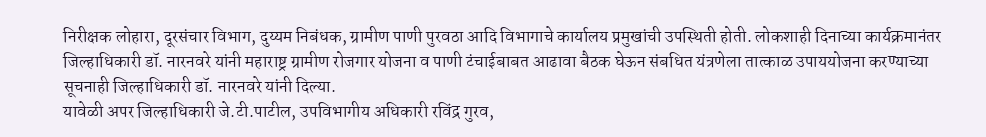निरीक्षक लोहारा, दूरसंचार विभाग, दुय्यम निबंधक, ग्रामीण पाणी पुरवठा आदि विभागाचे कार्यालय प्रमुखांची उपस्थिती होती. लोकशाही दिनाच्या कार्यक्रमानंतर जिल्हाधिकारी डॉ. नारनवरे यांनी महाराष्ट्र ग्रामीण रोजगार योजना व पाणी टंचाईबाबत आढावा बैठक घेऊन संबधित यंत्रणेला तात्काळ उपाययोजना करण्याच्या सूचनाही जिल्हाधिकारी डॉ. नारनवरे यांनी दिल्या.
यावेळी अपर जिल्हाधिकारी जे.टी.पाटील, उपविभागीय अधिकारी रविंद्र गुरव,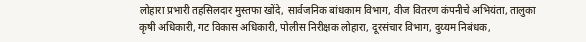लोहारा प्रभारी तहसिलदार मुस्तफा खोंदे, सार्वजनिक बांधकाम विभाग, वीज वितरण कंपनीचे अभियंता, तालुका कृषी अधिकारी, गट विकास अधिकारी, पोलीस निरीक्षक लोहारा, दूरसंचार विभाग, दुय्यम निबंधक,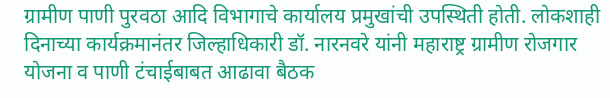ग्रामीण पाणी पुरवठा आदि विभागाचे कार्यालय प्रमुखांची उपस्थिती होती. लोकशाही दिनाच्या कार्यक्रमानंतर जिल्हाधिकारी डॉ. नारनवरे यांनी महाराष्ट्र ग्रामीण रोजगार योजना व पाणी टंचाईबाबत आढावा बैठक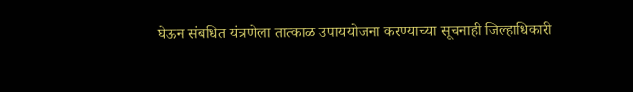घेऊन संबधित यंत्रणेला तात्काळ उपाययोजना करण्याच्या सूचनाही जिल्हाधिकारी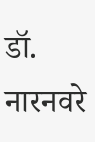डॉ. नारनवरे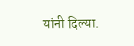यांनी दिल्या.